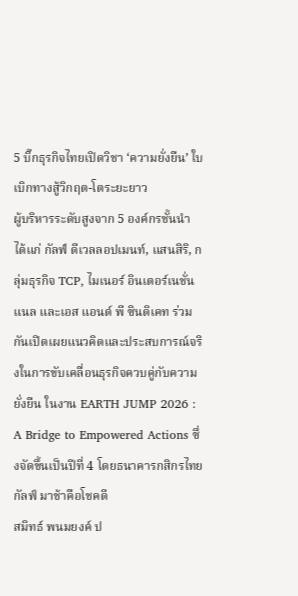5 บิ๊กธุรกิจไทยเปิดวิชา ‘ความยั่งยืน’ ใบเบิกทางสู้วิกฤต-โตระยะยาว
ผู้บริหารระดับสูงจาก 5 องค์กรชั้นนำ ได้แก่ กัลฟ์ ดีเวลลอปเมนท์, แสนสิริ, กลุ่มธุรกิจ TCP, ไมเนอร์ อินเตอร์เนชั่นแนล และเอส แอนด์ พี ซินดิเคท ร่วมกันเปิดเผยแนวคิดและประสบการณ์จริงในการขับเคลื่อนธุรกิจควบคู่กับความยั่งยืน ในงาน EARTH JUMP 2026 : A Bridge to Empowered Actions ซึ่งจัดขึ้นเป็นปีที่ 4 โดยธนาคารกสิกรไทย
กัลฟ์ มาช้าคือโชคดี
สมิทธ์ พนมยงค์ ป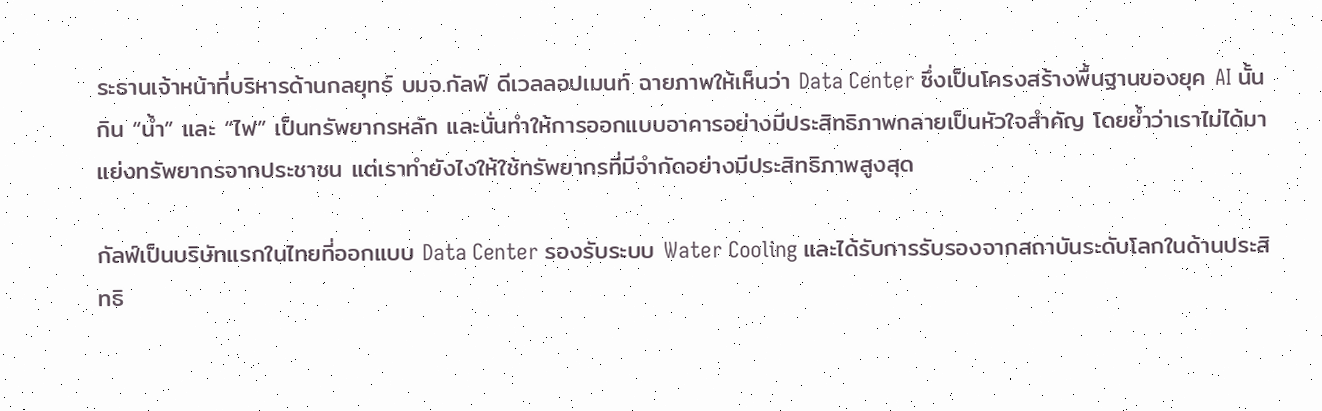ระธานเจ้าหน้าที่บริหารด้านกลยุทธ์ บมจ.กัลฟ์ ดีเวลลอปเมนท์ ฉายภาพให้เห็นว่า Data Center ซึ่งเป็นโครงสร้างพื้นฐานของยุค AI นั้นกิน “น้ำ” และ “ไฟ” เป็นทรัพยากรหลัก และนั่นทำให้การออกแบบอาคารอย่างมีประสิทธิภาพกลายเป็นหัวใจสำคัญ โดยย้ำว่าเราไม่ได้มาแย่งทรัพยากรจากประชาชน แต่เราทำยังไงให้ใช้ทรัพยากรที่มีจำกัดอย่างมีประสิทธิภาพสูงสุด

กัลฟ์เป็นบริษัทแรกในไทยที่ออกแบบ Data Center รองรับระบบ Water Cooling และได้รับการรับรองจากสถาบันระดับโลกในด้านประสิทธิ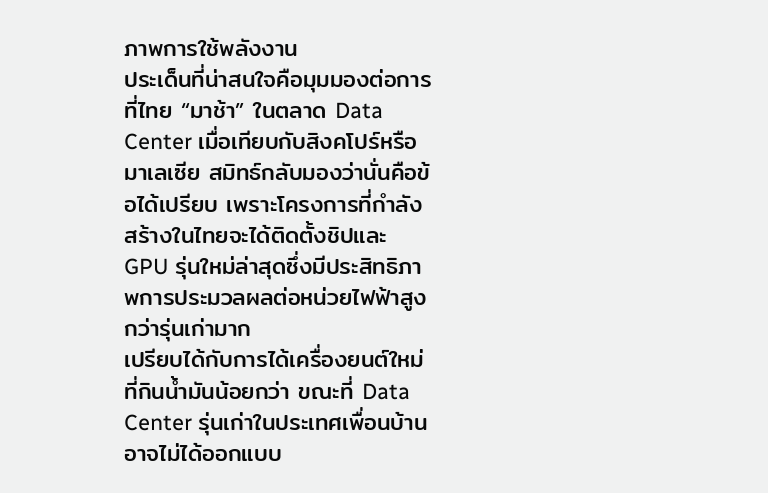ภาพการใช้พลังงาน
ประเด็นที่น่าสนใจคือมุมมองต่อการที่ไทย “มาช้า” ในตลาด Data Center เมื่อเทียบกับสิงคโปร์หรือมาเลเซีย สมิทธ์กลับมองว่านั่นคือข้อได้เปรียบ เพราะโครงการที่กำลังสร้างในไทยจะได้ติดตั้งชิปและ GPU รุ่นใหม่ล่าสุดซึ่งมีประสิทธิภาพการประมวลผลต่อหน่วยไฟฟ้าสูงกว่ารุ่นเก่ามาก
เปรียบได้กับการได้เครื่องยนต์ใหม่ที่กินน้ำมันน้อยกว่า ขณะที่ Data Center รุ่นเก่าในประเทศเพื่อนบ้านอาจไม่ได้ออกแบบ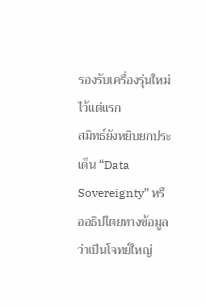รองรับเครื่องรุ่นใหม่ไว้แต่แรก
สมิทธ์ยังหยิบยกประเด็น “Data Sovereignty” หรืออธิปไตยทางข้อมูล ว่าเป็นโจทย์ใหญ่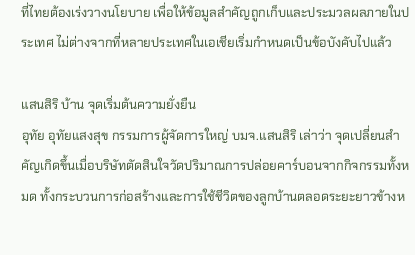ที่ไทยต้องเร่งวางนโยบาย เพื่อให้ข้อมูลสำคัญถูกเก็บและประมวลผลภายในประเทศ ไม่ต่างจากที่หลายประเทศในเอเชียเริ่มกำหนดเป็นข้อบังคับไปแล้ว

แสนสิริ บ้าน จุดเริ่มต้นความยั่งยืน
อุทัย อุทัยแสงสุข กรรมการผู้จัดการใหญ่ บมจ.แสนสิริ เล่าว่า จุดเปลี่ยนสำคัญเกิดขึ้นเมื่อบริษัทตัดสินใจวัดปริมาณการปล่อยคาร์บอนจากกิจกรรมทั้งหมด ทั้งกระบวนการก่อสร้างและการใช้ชีวิตของลูกบ้านตลอดระยะยาวข้างห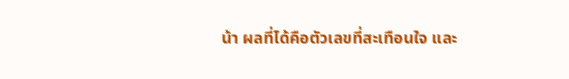น้า ผลที่ได้คือตัวเลขที่สะเทือนใจ และ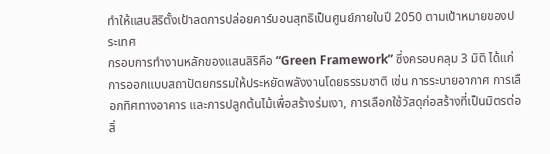ทำให้แสนสิริตั้งเป้าลดการปล่อยคาร์บอนสุทธิเป็นศูนย์ภายในปี 2050 ตามเป้าหมายของประเทศ
กรอบการทำงานหลักของแสนสิริคือ “Green Framework” ซึ่งครอบคลุม 3 มิติ ได้แก่ การออกแบบสถาปัตยกรรมให้ประหยัดพลังงานโดยธรรมชาติ เช่น การระบายอากาศ การเลือกทิศทางอาคาร และการปลูกต้นไม้เพื่อสร้างร่มเงา, การเลือกใช้วัสดุก่อสร้างที่เป็นมิตรต่อสิ่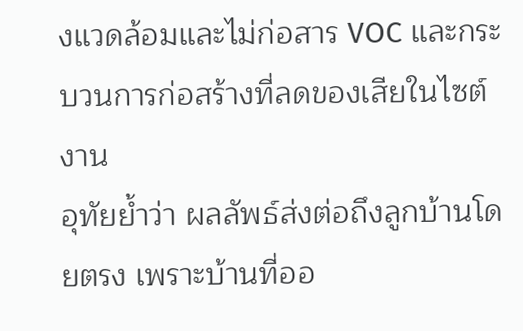งแวดล้อมและไม่ก่อสาร VOC และกระบวนการก่อสร้างที่ลดของเสียในไซต์งาน
อุทัยย้ำว่า ผลลัพธ์ส่งต่อถึงลูกบ้านโดยตรง เพราะบ้านที่ออ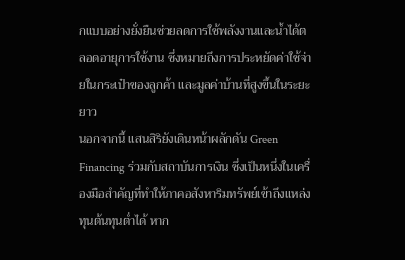กแบบอย่างยั่งยืนช่วยลดการใช้พลังงานและน้ำได้ตลอดอายุการใช้งาน ซึ่งหมายถึงการประหยัดค่าใช้จ่ายในกระเป๋าของลูกค้า และมูลค่าบ้านที่สูงขึ้นในระยะยาว
นอกจากนี้ แสนสิริยังเดินหน้าผลักดัน Green Financing ร่วมกับสถาบันการเงิน ซึ่งเป็นหนึ่งในเครื่องมือสำคัญที่ทำให้ภาคอสังหาริมทรัพย์เข้าถึงแหล่งทุนต้นทุนต่ำได้ หาก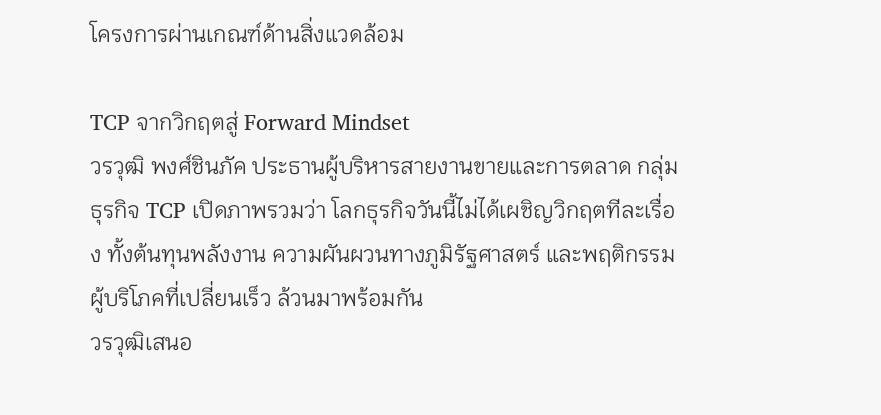โครงการผ่านเกณฑ์ด้านสิ่งแวดล้อม

TCP จากวิกฤตสู่ Forward Mindset
วรวุฒิ พงศ์ชินภัค ประธานผู้บริหารสายงานขายและการตลาด กลุ่มธุรกิจ TCP เปิดภาพรวมว่า โลกธุรกิจวันนี้ไม่ได้เผชิญวิกฤตทีละเรื่อง ทั้งต้นทุนพลังงาน ความผันผวนทางภูมิรัฐศาสตร์ และพฤติกรรมผู้บริโภคที่เปลี่ยนเร็ว ล้วนมาพร้อมกัน
วรวุฒิเสนอ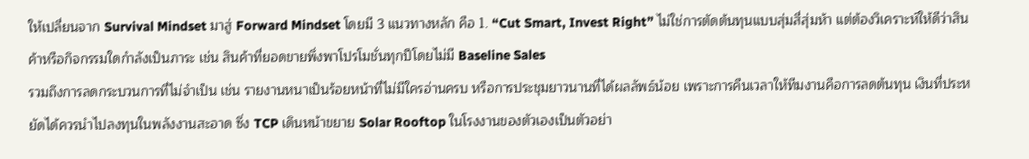ให้เปลี่ยนจาก Survival Mindset มาสู่ Forward Mindset โดยมี 3 แนวทางหลัก คือ 1. “Cut Smart, Invest Right” ไม่ใช่การตัดต้นทุนแบบสุ่มสี่สุ่มห้า แต่ต้องวิเคราะห์ให้ดีว่าสินค้าหรือกิจกรรมใดกำลังเป็นภาระ เช่น สินค้าที่ยอดขายพึ่งพาโปรโมชั่นทุกปีโดยไม่มี Baseline Sales
รวมถึงการลดกระบวนการที่ไม่จำเป็น เช่น รายงานหนาเป็นร้อยหน้าที่ไม่มีใครอ่านครบ หรือการประชุมยาวนานที่ได้ผลลัพธ์น้อย เพราะการคืนเวลาให้ทีมงานคือการลดต้นทุน เงินที่ประหยัดได้ควรนำไปลงทุนในพลังงานสะอาด ซึ่ง TCP เดินหน้าขยาย Solar Rooftop ในโรงงานของตัวเองเป็นตัวอย่า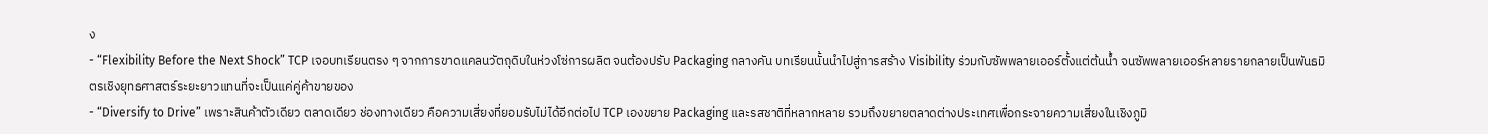ง
- “Flexibility Before the Next Shock” TCP เจอบทเรียนตรง ๆ จากการขาดแคลนวัตถุดิบในห่วงโซ่การผลิต จนต้องปรับ Packaging กลางคัน บทเรียนนั้นนำไปสู่การสร้าง Visibility ร่วมกับซัพพลายเออร์ตั้งแต่ต้นน้ำ จนซัพพลายเออร์หลายรายกลายเป็นพันธมิตรเชิงยุทธศาสตร์ระยะยาวแทนที่จะเป็นแค่คู่ค้าขายของ
- “Diversify to Drive” เพราะสินค้าตัวเดียว ตลาดเดียว ช่องทางเดียว คือความเสี่ยงที่ยอมรับไม่ได้อีกต่อไป TCP เองขยาย Packaging และรสชาติที่หลากหลาย รวมถึงขยายตลาดต่างประเทศเพื่อกระจายความเสี่ยงในเชิงภูมิ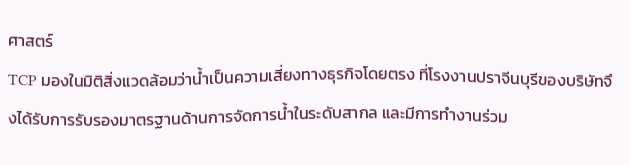ศาสตร์
TCP มองในมิติสิ่งแวดล้อมว่าน้ำเป็นความเสี่ยงทางธุรกิจโดยตรง ที่โรงงานปราจีนบุรีของบริษัทจึงได้รับการรับรองมาตรฐานด้านการจัดการน้ำในระดับสากล และมีการทำงานร่วม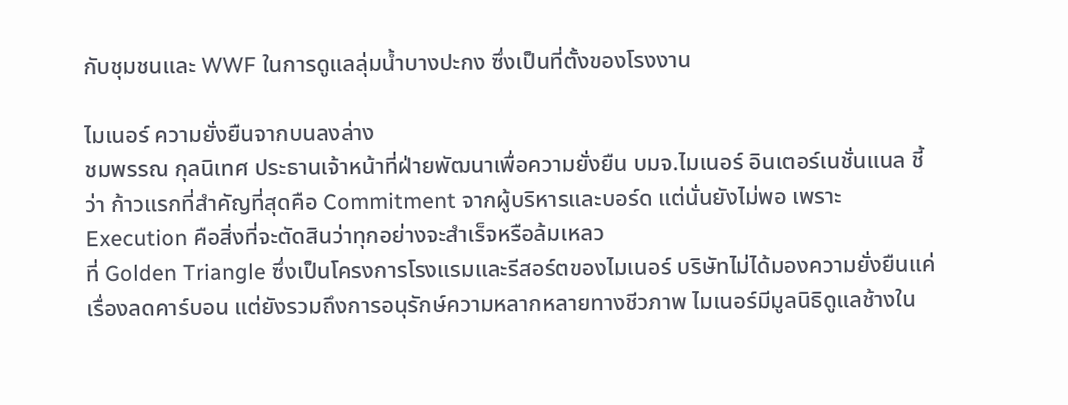กับชุมชนและ WWF ในการดูแลลุ่มน้ำบางปะกง ซึ่งเป็นที่ตั้งของโรงงาน

ไมเนอร์ ความยั่งยืนจากบนลงล่าง
ชมพรรณ กุลนิเทศ ประธานเจ้าหน้าที่ฝ่ายพัฒนาเพื่อความยั่งยืน บมจ.ไมเนอร์ อินเตอร์เนชั่นแนล ชี้ว่า ก้าวแรกที่สำคัญที่สุดคือ Commitment จากผู้บริหารและบอร์ด แต่นั่นยังไม่พอ เพราะ Execution คือสิ่งที่จะตัดสินว่าทุกอย่างจะสำเร็จหรือล้มเหลว
ที่ Golden Triangle ซึ่งเป็นโครงการโรงแรมและรีสอร์ตของไมเนอร์ บริษัทไม่ได้มองความยั่งยืนแค่เรื่องลดคาร์บอน แต่ยังรวมถึงการอนุรักษ์ความหลากหลายทางชีวภาพ ไมเนอร์มีมูลนิธิดูแลช้างใน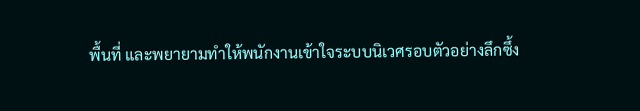พื้นที่ และพยายามทำให้พนักงานเข้าใจระบบนิเวศรอบตัวอย่างลึกซึ้ง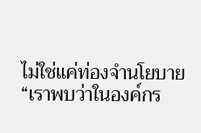ไม่ใช่แค่ท่องจำนโยบาย
“เราพบว่าในองค์กร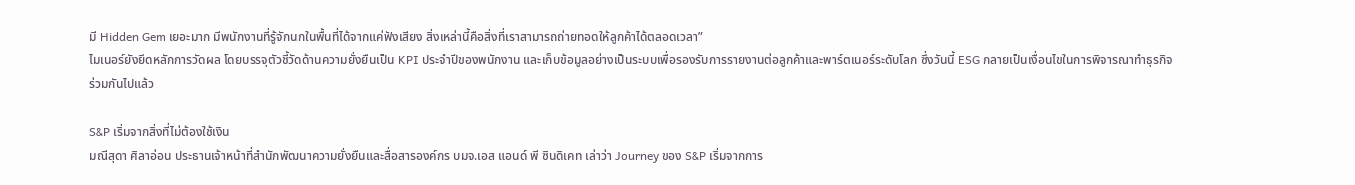มี Hidden Gem เยอะมาก มีพนักงานที่รู้จักนกในพื้นที่ได้จากแค่ฟังเสียง สิ่งเหล่านี้คือสิ่งที่เราสามารถถ่ายทอดให้ลูกค้าได้ตลอดเวลา”
ไมเนอร์ยังยึดหลักการวัดผล โดยบรรจุตัวชี้วัดด้านความยั่งยืนเป็น KPI ประจำปีของพนักงาน และเก็บข้อมูลอย่างเป็นระบบเพื่อรองรับการรายงานต่อลูกค้าและพาร์ตเนอร์ระดับโลก ซึ่งวันนี้ ESG กลายเป็นเงื่อนไขในการพิจารณาทำธุรกิจร่วมกันไปแล้ว

S&P เริ่มจากสิ่งที่ไม่ต้องใช้เงิน
มณีสุดา ศิลาอ่อน ประธานเจ้าหน้าที่สำนักพัฒนาความยั่งยืนและสื่อสารองค์กร บมจ.เอส แอนด์ พี ซินดิเคท เล่าว่า Journey ของ S&P เริ่มจากการ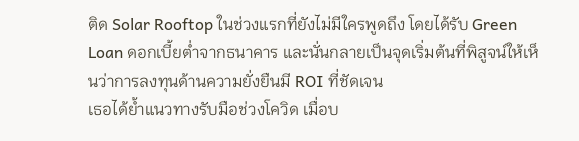ติด Solar Rooftop ในช่วงแรกที่ยังไม่มีใครพูดถึง โดยได้รับ Green Loan ดอกเบี้ยต่ำจากธนาคาร และนั่นกลายเป็นจุดเริ่มต้นที่พิสูจน์ให้เห็นว่าการลงทุนด้านความยั่งยืนมี ROI ที่ชัดเจน
เธอได้ย้ำแนวทางรับมือช่วงโควิด เมื่อบ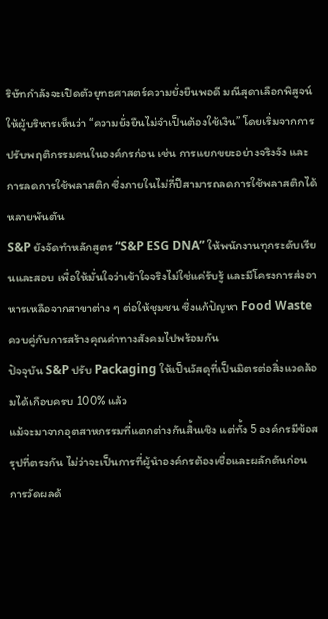ริษัทกำลังจะเปิดตัวยุทธศาสตร์ความยั่งยืนพอดี มณีสุดาเลือกพิสูจน์ให้ผู้บริหารเห็นว่า “ความยั่งยืนไม่จำเป็นต้องใช้เงิน” โดยเริ่มจากการปรับพฤติกรรมคนในองค์กรก่อน เช่น การแยกขยะอย่างจริงจัง และการลดการใช้พลาสติก ซึ่งภายในไม่กี่ปีสามารถลดการใช้พลาสติกได้หลายพันตัน
S&P ยังจัดทำหลักสูตร “S&P ESG DNA” ให้พนักงานทุกระดับเรียนและสอบ เพื่อให้มั่นใจว่าเข้าใจจริงไม่ใช่แค่รับรู้ และมีโครงการส่งอาหารเหลือจากสาขาต่าง ๆ ต่อให้ชุมชน ซึ่งแก้ปัญหา Food Waste ควบคู่กับการสร้างคุณค่าทางสังคมไปพร้อมกัน
ปัจจุบัน S&P ปรับ Packaging ให้เป็นวัสดุที่เป็นมิตรต่อสิ่งแวดล้อมได้เกือบครบ 100% แล้ว
แม้จะมาจากอุตสาหกรรมที่แตกต่างกันสิ้นเชิง แต่ทั้ง 5 องค์กรมีข้อสรุปที่ตรงกัน ไม่ว่าจะเป็นการที่ผู้นำองค์กรต้องเชื่อและผลักดันก่อน การวัดผลด้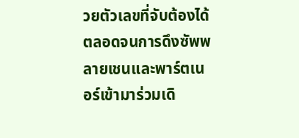วยตัวเลขที่จับต้องได้ ตลอดจนการดึงซัพพลายเชนและพาร์ตเนอร์เข้ามาร่วมเดิ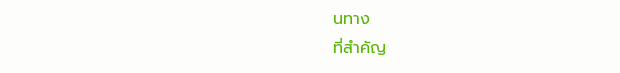นทาง
ที่สำคัญ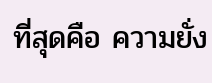ที่สุดคือ ความยั่ง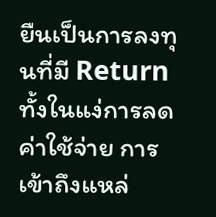ยืนเป็นการลงทุนที่มี Return ทั้งในแง่การลดค่าใช้จ่าย การเข้าถึงแหล่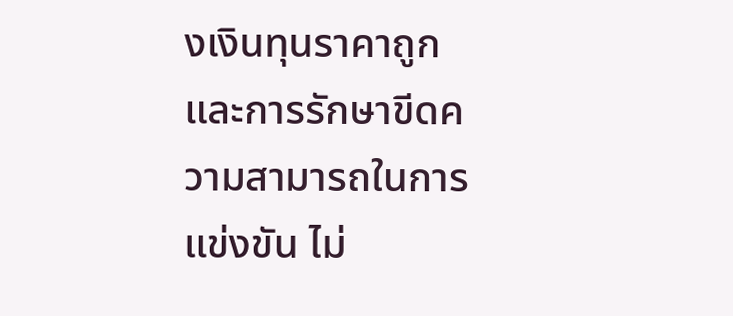งเงินทุนราคาถูก และการรักษาขีดความสามารถในการแข่งขัน ไม่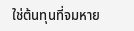ใช่ต้นทุนที่จมหาย